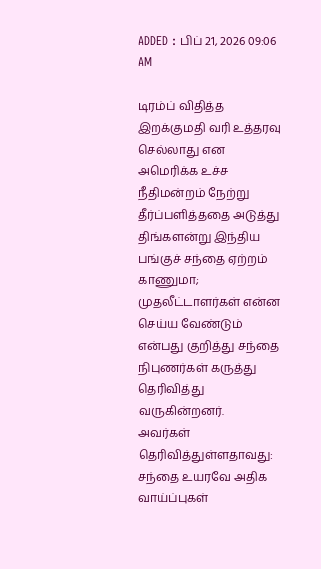ADDED : பிப் 21, 2026 09:06 AM

டிரம்ப் விதித்த இறக்குமதி வரி உத்தரவு செல்லாது என அமெரிக்க உச்ச நீதிமன்றம் நேற்று தீர்ப்பளித்ததை அடுத்து திங்களன்று இந்திய பங்குச் சந்தை ஏற்றம் காணுமா; முதலீட்டாளர்கள் என்ன செய்ய வேண்டும் என்பது குறித்து சந்தை நிபுணர்கள் கருத்து தெரிவித்து வருகின்றனர்.
அவர்கள் தெரிவித்துள்ளதாவது:
சந்தை உயரவே அதிக வாய்ப்புகள்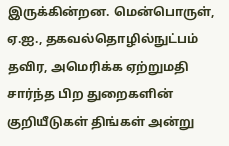இருக்கின்றன. மென்பொருள், ஏ.ஐ., தகவல்தொழில்நுட்பம் தவிர, அமெரிக்க ஏற்றுமதி சார்ந்த பிற துறைகளின் குறியீடுகள் திங்கள் அன்று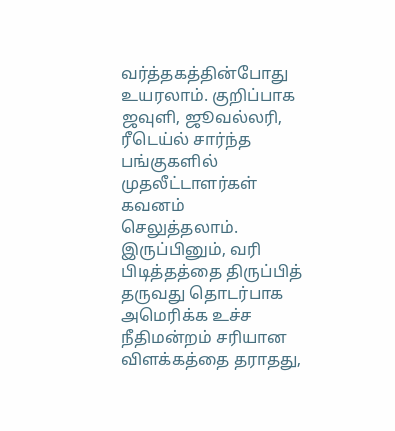வர்த்தகத்தின்போது உயரலாம். குறிப்பாக ஜவுளி, ஜூவல்லரி, ரீடெய்ல் சார்ந்த பங்குகளில் முதலீட்டாளர்கள் கவனம் செலுத்தலாம்.
இருப்பினும், வரி பிடித்தத்தை திருப்பித் தருவது தொடர்பாக அமெரிக்க உச்ச நீதிமன்றம் சரியான விளக்கத்தை தராதது,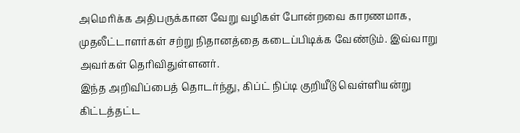அமெரிக்க அதிபருக்கான வேறு வழிகள் போன்றவை காரணமாக, முதலீட்டாளர்கள் சற்று நிதானத்தை கடைப்பிடிக்க வேண்டும். இவ்வாறு அவர்கள் தெரிவிதுள்ளனர்.
இந்த அறிவிப்பைத் தொடர்ந்து, கிப்ட் நிப்டி குறியீடு வெள்ளியன்று கிட்டத்தட்ட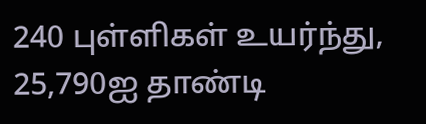240 புள்ளிகள் உயர்ந்து, 25,790ஐ தாண்டி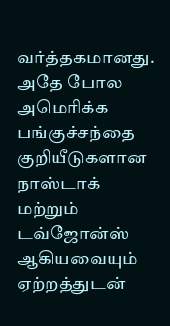வர்த்தகமானது. அதே போல அமெரிக்க பங்குச்சந்தை குறியீடுகளான நாஸ்டாக் மற்றும் டவ்ஜோன்ஸ் ஆகியவையும் ஏற்றத்துடன்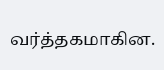வர்த்தகமாகின.